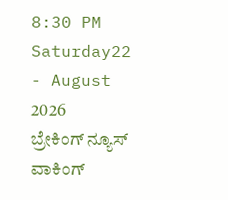8:30 PM Saturday22 - August 2026
ಬ್ರೇಕಿಂಗ್ ನ್ಯೂಸ್
ವಾಕಿಂಗ್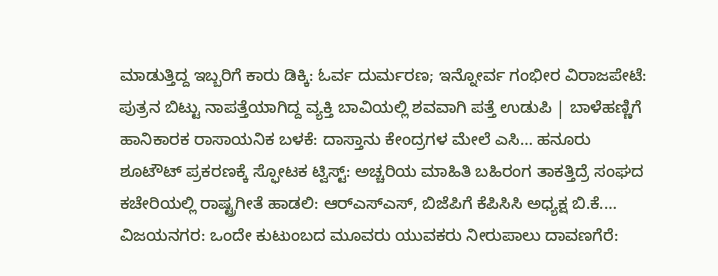ಮಾಡುತ್ತಿದ್ದ ಇಬ್ಬರಿಗೆ ಕಾರು ಡಿಕ್ಕಿ: ಓರ್ವ ದುರ್ಮರಣ; ಇನ್ನೋರ್ವ ಗಂಭೀರ ವಿರಾಜಪೇಟೆ: ಪುತ್ರನ ಬಿಟ್ಟು ನಾಪತ್ತೆಯಾಗಿದ್ದ ವ್ಯಕ್ತಿ ಬಾವಿಯಲ್ಲಿ ಶವವಾಗಿ ಪತ್ತೆ ಉಡುಪಿ | ಬಾಳೆಹಣ್ಣಿಗೆ ಹಾನಿಕಾರಕ ರಾಸಾಯನಿಕ ಬಳಕೆ: ದಾಸ್ತಾನು ಕೇಂದ್ರಗಳ ಮೇಲೆ ಎಸಿ… ಹನೂರು ಶೂಟೌಟ್ ಪ್ರಕರಣಕ್ಕೆ ಸ್ಫೋಟಕ ಟ್ವಿಸ್ಟ್: ಅಚ್ಚರಿಯ ಮಾಹಿತಿ ಬಹಿರಂಗ ತಾಕತ್ತಿದ್ರೆ ಸಂಘದ ಕಚೇರಿಯಲ್ಲಿ ರಾಷ್ಟ್ರಗೀತೆ ಹಾಡಲಿ: ಆರ್‌ಎಸ್‌ಎಸ್, ಬಿಜೆಪಿಗೆ ಕೆಪಿಸಿಸಿ ಅಧ್ಯಕ್ಷ ಬಿ.ಕೆ.… ವಿಜಯನಗರ: ಒಂದೇ ಕುಟುಂಬದ ಮೂವರು ಯುವಕರು ನೀರುಪಾಲು ದಾವಣಗೆರೆ: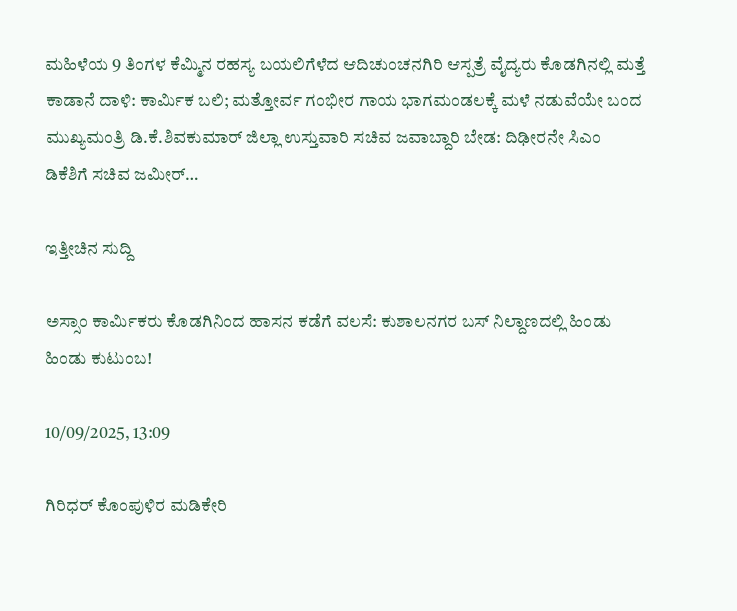ಮಹಿಳೆಯ 9 ತಿಂಗಳ ಕೆಮ್ಮಿನ ರಹಸ್ಯ ಬಯಲಿಗೆಳೆದ ಆದಿಚುಂಚನಗಿರಿ ಆಸ್ಪತ್ರೆ ವೈದ್ಯರು ಕೊಡಗಿನಲ್ಲಿ ಮತ್ತೆ ಕಾಡಾನೆ ದಾಳಿ: ಕಾರ್ಮಿಕ ಬಲಿ; ಮತ್ತೋರ್ವ ಗಂಭೀರ ಗಾಯ ಭಾಗಮಂಡಲಕ್ಕೆ ಮಳೆ ನಡುವೆಯೇ ಬಂದ ಮುಖ್ಯಮಂತ್ರಿ ಡಿ.ಕೆ.ಶಿವಕುಮಾರ್ ಜಿಲ್ಲಾ ಉಸ್ತುವಾರಿ ಸಚಿವ ಜವಾಬ್ದಾರಿ ಬೇಡ: ದಿಢೀರನೇ ಸಿಎಂ ಡಿಕೆಶಿಗೆ ಸಚಿವ ಜಮೀರ್…

ಇತ್ತೀಚಿನ ಸುದ್ದಿ

ಅಸ್ಸಾಂ ಕಾರ್ಮಿಕರು ಕೊಡಗಿನಿಂದ ಹಾಸನ ಕಡೆಗೆ ವಲಸೆ: ಕುಶಾಲನಗರ ಬಸ್ ನಿಲ್ದಾಣದಲ್ಲಿ ಹಿಂಡು ಹಿಂಡು ಕುಟುಂಬ!

10/09/2025, 13:09

ಗಿರಿಧರ್ ಕೊಂಪುಳಿರ ಮಡಿಕೇರಿ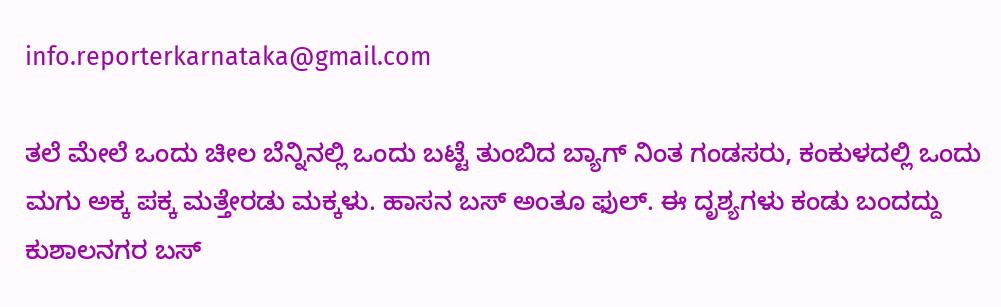info.reporterkarnataka@gmail.com

ತಲೆ ಮೇಲೆ ಒಂದು ಚೀಲ ಬೆನ್ನಿನಲ್ಲಿ ಒಂದು ಬಟ್ಟೆ ತುಂಬಿದ ಬ್ಯಾಗ್ ನಿಂತ ಗಂಡಸರು, ಕಂಕುಳದಲ್ಲಿ ಒಂದು ಮಗು ಅಕ್ಕ ಪಕ್ಕ ಮತ್ತೇರಡು ಮಕ್ಕಳು. ಹಾಸನ ಬಸ್ ಅಂತೂ ಫುಲ್. ಈ ದೃಶ್ಯಗಳು ಕಂಡು ಬಂದದ್ದು ಕುಶಾಲನಗರ ಬಸ್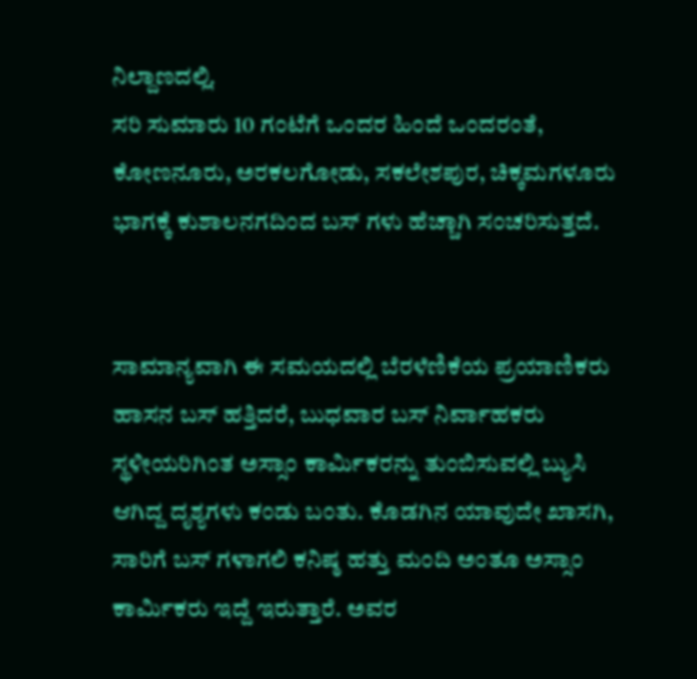ನಿಲ್ದಾಣದಲ್ಲಿ.
ಸರಿ ಸುಮಾರು 10 ಗಂಟೆಗೆ ಒಂದರ ಹಿಂದೆ ಒಂದರಂತೆ, ಕೋಣನೂರು, ಅರಕಲಗೋಡು, ಸಕಲೇಶಪುರ, ಚಿಕ್ಕಮಗಳೂರು ಭಾಗಕ್ಕೆ ಕುಶಾಲನಗದಿಂದ ಬಸ್ ಗಳು ಹೆಚ್ಚಾಗಿ ಸಂಚರಿಸುತ್ತದೆ.


ಸಾಮಾನ್ಯವಾಗಿ ಈ ಸಮಯದಲ್ಲಿ ಬೆರಳೆಣಿಕೆಯ ಪ್ರಯಾಣಿಕರು ಹಾಸನ ಬಸ್ ಹತ್ತಿದರೆ, ಬುಧವಾರ ಬಸ್ ನಿರ್ವಾಹಕರು ಸ್ಥಳೀಯರಿಗಿಂತ ಅಸ್ಸಾಂ ಕಾರ್ಮಿಕರನ್ನು ತುಂಬಿಸುವಲ್ಲಿ ಬ್ಯುಸಿ ಆಗಿದ್ದ ದೃಶ್ಯಗಳು ಕಂಡು ಬಂತು. ಕೊಡಗಿನ ಯಾವುದೇ ಖಾಸಗಿ, ಸಾರಿಗೆ ಬಸ್ ಗಳಾಗಲಿ ಕನಿಷ್ಠ ಹತ್ತು ಮಂದಿ ಅಂತೂ ಅಸ್ಸಾಂ ಕಾರ್ಮಿಕರು ಇದ್ದೆ ಇರುತ್ತಾರೆ. ಅವರ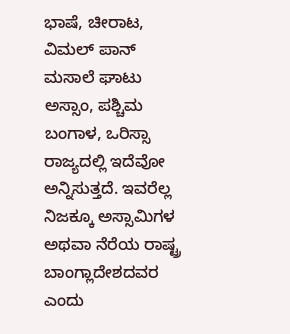ಭಾಷೆ, ಚೀರಾಟ, ವಿಮಲ್ ಪಾನ್ ಮಸಾಲೆ ಘಾಟು ಅಸ್ಸಾಂ, ಪಶ್ಚಿಮ ಬಂಗಾಳ, ಒರಿಸ್ಸಾ ರಾಜ್ಯದಲ್ಲಿ ಇದೆವೋ ಅನ್ನಿಸುತ್ತದೆ. ಇವರೆಲ್ಲ ನಿಜಕ್ಕೂ ಅಸ್ಸಾಮಿಗಳ ಅಥವಾ ನೆರೆಯ ರಾಷ್ಟ್ರ ಬಾಂಗ್ಲಾದೇಶದವರ ಎಂದು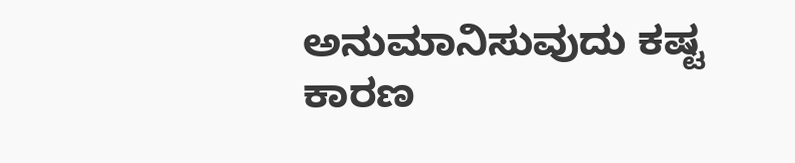ಅನುಮಾನಿಸುವುದು ಕಷ್ಟ ಕಾರಣ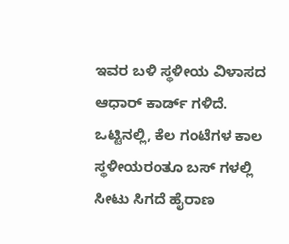ಇವರ ಬಳಿ ಸ್ಥಳೀಯ ವಿಳಾಸದ ಆಧಾರ್ ಕಾರ್ಡ್ ಗಳಿದೆ. ಒಟ್ಟಿನಲ್ಲಿ, ಕೆಲ ಗಂಟೆಗಳ ಕಾಲ ಸ್ಥಳೀಯರಂತೂ ಬಸ್ ಗಳಲ್ಲಿ ಸೀಟು ಸಿಗದೆ ಹೈರಾಣ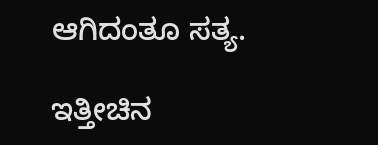ಆಗಿದಂತೂ ಸತ್ಯ.

ಇತ್ತೀಚಿನ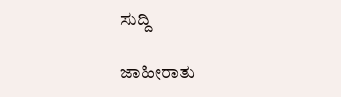ಸುದ್ದಿ

ಜಾಹೀರಾತು